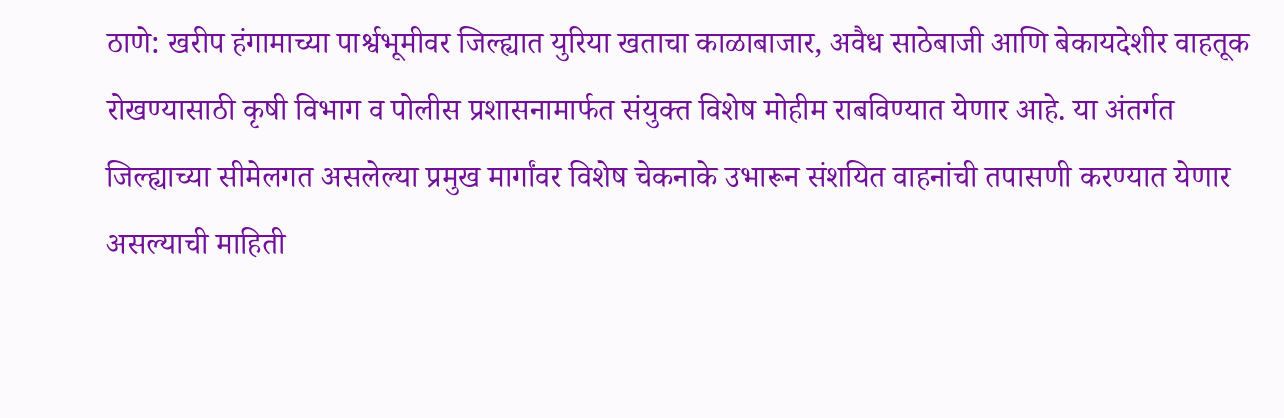ठाणे: खरीप हंगामाच्या पार्श्वभूमीवर जिल्ह्यात युरिया खताचा काळाबाजार, अवैध साठेबाजी आणि बेकायदेशीर वाहतूक रोखण्यासाठी कृषी विभाग व पोलीस प्रशासनामार्फत संयुक्त विशेष मोहीम राबविण्यात येणार आहे. या अंतर्गत जिल्ह्याच्या सीमेलगत असलेल्या प्रमुख मार्गांवर विशेष चेकनाके उभारून संशयित वाहनांची तपासणी करण्यात येणार असल्याची माहिती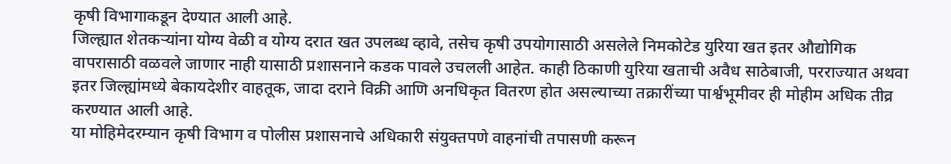कृषी विभागाकडून देण्यात आली आहे.
जिल्ह्यात शेतकऱ्यांना योग्य वेळी व योग्य दरात खत उपलब्ध व्हावे, तसेच कृषी उपयोगासाठी असलेले निमकोटेड युरिया खत इतर औद्योगिक वापरासाठी वळवले जाणार नाही यासाठी प्रशासनाने कडक पावले उचलली आहेत. काही ठिकाणी युरिया खताची अवैध साठेबाजी, परराज्यात अथवा इतर जिल्ह्यांमध्ये बेकायदेशीर वाहतूक, जादा दराने विक्री आणि अनधिकृत वितरण होत असल्याच्या तक्रारींच्या पार्श्वभूमीवर ही मोहीम अधिक तीव्र करण्यात आली आहे.
या मोहिमेदरम्यान कृषी विभाग व पोलीस प्रशासनाचे अधिकारी संयुक्तपणे वाहनांची तपासणी करून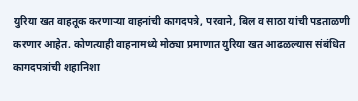युरिया खत वाहतूक करणाऱ्या वाहनांची कागदपत्रे, परवाने, बिल व साठा यांची पडताळणी करणार आहेत. कोणत्याही वाहनामध्ये मोठ्या प्रमाणात युरिया खत आढळल्यास संबंधित कागदपत्रांची शहानिशा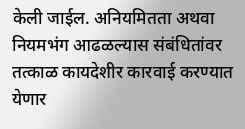केली जाईल. अनियमितता अथवा नियमभंग आढळल्यास संबंधितांवर तत्काळ कायदेशीर कारवाई करण्यात येणार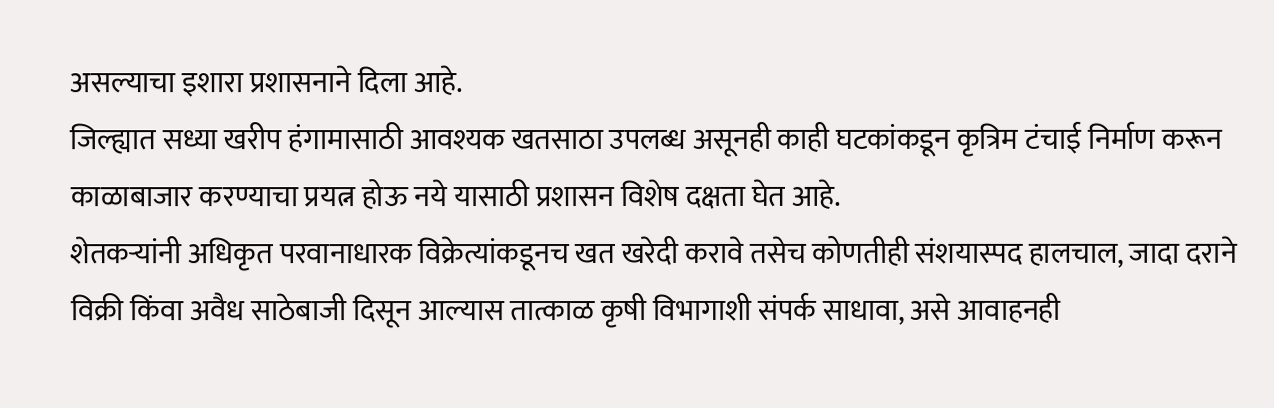असल्याचा इशारा प्रशासनाने दिला आहे.
जिल्ह्यात सध्या खरीप हंगामासाठी आवश्यक खतसाठा उपलब्ध असूनही काही घटकांकडून कृत्रिम टंचाई निर्माण करून काळाबाजार करण्याचा प्रयत्न होऊ नये यासाठी प्रशासन विशेष दक्षता घेत आहे.
शेतकऱ्यांनी अधिकृत परवानाधारक विक्रेत्यांकडूनच खत खरेदी करावे तसेच कोणतीही संशयास्पद हालचाल, जादा दराने विक्री किंवा अवैध साठेबाजी दिसून आल्यास तात्काळ कृषी विभागाशी संपर्क साधावा, असे आवाहनही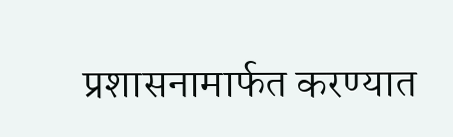प्रशासनामार्फत करण्यात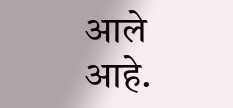आले आहे.